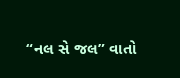“નલ સે જલ” વાતો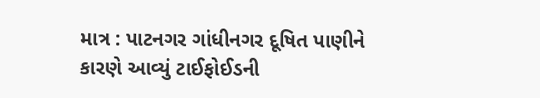માત્ર : પાટનગર ગાંધીનગર દૂષિત પાણીને કારણે આવ્યું ટાઈફોઈડની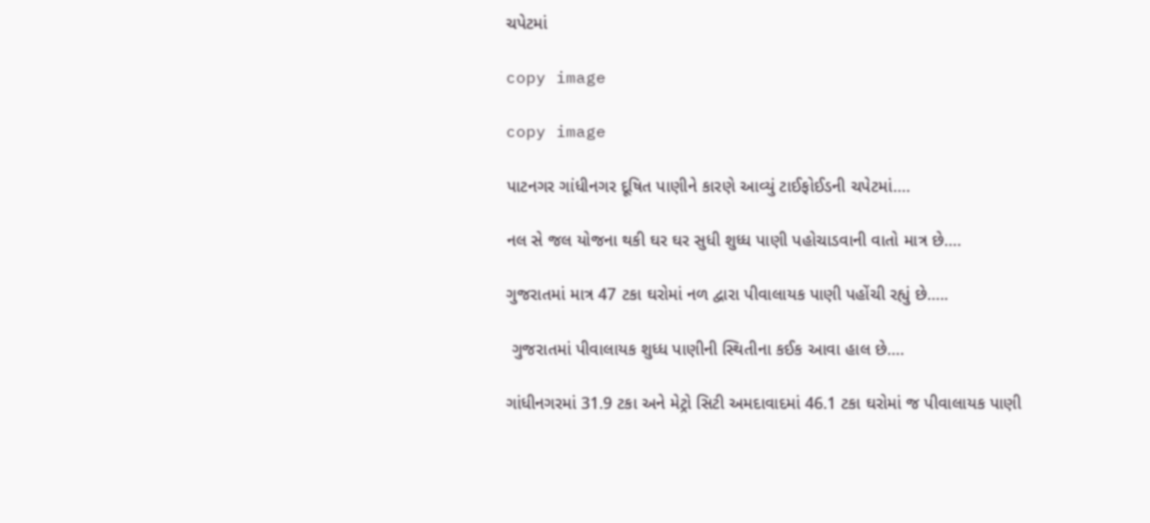ચપેટમાં

copy image

copy image

પાટનગર ગાંધીનગર દૂષિત પાણીને કારણે આવ્યું ટાઈફોઈડની ચપેટમાં….

નલ સે જલ યોજના થકી ઘર ઘર સુધી શુધ્ધ પાણી પહોચાડવાની વાતો માત્ર છે….

ગુજરાતમાં માત્ર 47 ટકા ઘરોમાં નળ દ્વારા પીવાલાયક પાણી પહોંચી રહ્યું છે…..

 ગુજરાતમાં પીવાલાયક શુધ્ધ પાણીની સ્થિતીના કઈક આવા હાલ છે….

ગાંધીનગરમાં 31.9 ટકા અને મેટ્રો સિટી અમદાવાદમાં 46.1 ટકા ઘરોમાં જ પીવાલાયક પાણી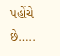પહોંચે છે…..